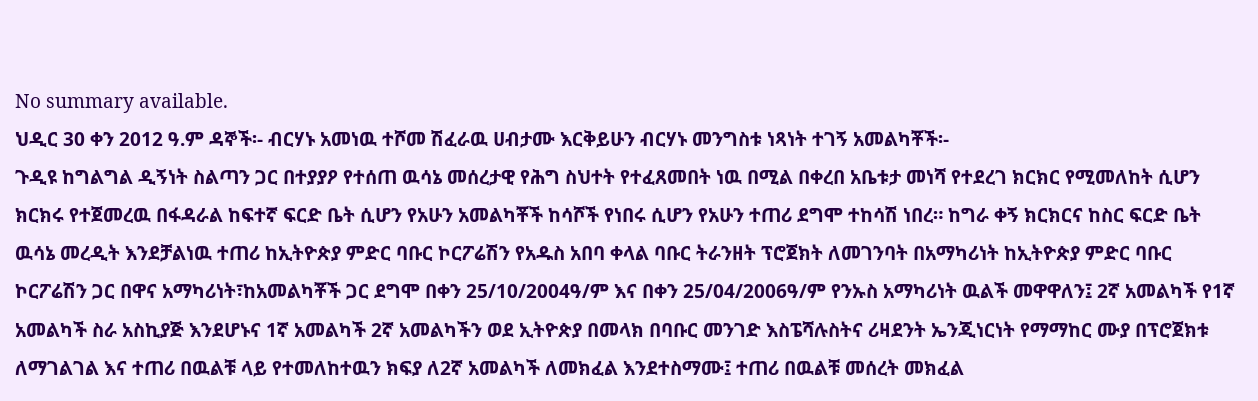No summary available.
ህዲር 30 ቀን 2012 ዓ.ም ዳኞች፡- ብርሃኑ አመነዉ ተሾመ ሽፈራዉ ሀብታሙ እርቅይሁን ብርሃኑ መንግስቱ ነጻነት ተገኝ አመልካቾች፡-
ጉዲዩ ከግልግል ዲኝነት ስልጣን ጋር በተያያዖ የተሰጠ ዉሳኔ መሰረታዊ የሕግ ስህተት የተፈጸመበት ነዉ በሚል በቀረበ አቤቱታ መነሻ የተደረገ ክርክር የሚመለከት ሲሆን ክርክሩ የተጀመረዉ በፋዳራል ከፍተኛ ፍርድ ቤት ሲሆን የአሁን አመልካቾች ከሳሾች የነበሩ ሲሆን የአሁን ተጠሪ ደግሞ ተከሳሽ ነበረ። ከግራ ቀኝ ክርክርና ከስር ፍርድ ቤት ዉሳኔ መረዲት እንደቻልነዉ ተጠሪ ከኢትዮጵያ ምድር ባቡር ኮርፖሬሽን የአዱስ አበባ ቀላል ባቡር ትራንዘት ፕሮጀክት ለመገንባት በአማካሪነት ከኢትዮጵያ ምድር ባቡር ኮርፖሬሽን ጋር በዋና አማካሪነት፣ከአመልካቾች ጋር ደግሞ በቀን 25/10/2004ዓ/ም እና በቀን 25/04/2006ዓ/ም የንኡስ አማካሪነት ዉልች መዋዋለን፤ 2ኛ አመልካች የ1ኛ አመልካች ስራ አስኪያጅ እንደሆኑና 1ኛ አመልካች 2ኛ አመልካችን ወደ ኢትዮጵያ በመላክ በባቡር መንገድ እስፔሻሉስትና ሪዛደንት ኤንጂነርነት የማማከር ሙያ በፕሮጀክቱ ለማገልገል እና ተጠሪ በዉልቹ ላይ የተመለከተዉን ክፍያ ለ2ኛ አመልካች ለመክፈል እንደተስማሙ፤ ተጠሪ በዉልቹ መሰረት መክፈል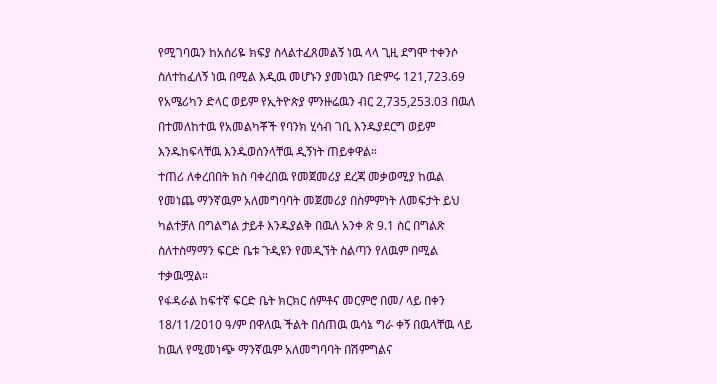የሚገባዉን ከአሰሪዬ ክፍያ ስላልተፈጸመልኝ ነዉ ላላ ጊዚ ደግሞ ተቀንሶ ስለተከፈለኝ ነዉ በሚል እዲዉ መሆኑን ያመነዉን በድምሩ 121,723.69 የአሜሪካን ድላር ወይም የኢትዮጵያ ምንዙሬዉን ብር 2,735,253.03 በዉለ በተመለከተዉ የአመልካቾች የባንክ ሂሳብ ገቢ እንዱያደርግ ወይም እንዱከፍላቸዉ እንዱወሰንላቸዉ ዲኝነት ጠይቀዋል።
ተጠሪ ለቀረበበት ክስ ባቀረበዉ የመጀመሪያ ደረጃ መቃወሚያ ከዉል የመነጨ ማንኛዉም አለመግባባት መጀመሪያ በስምምነት ለመፍታት ይህ ካልተቻለ በግልግል ታይቶ እንዱያልቅ በዉለ አንቀ ጽ 9.1 ስር በግልጽ ስለተስማማን ፍርድ ቤቱ ጉዲዩን የመዲኘት ስልጣን የለዉም በሚል ተቃዉሟል።
የፋዳራል ከፍተኛ ፍርድ ቤት ክርክር ሰምቶና መርምሮ በመ/ ላይ በቀን 18/11/2010 ዓ/ም በዋለዉ ችልት በሰጠዉ ዉሳኔ ግራ ቀኝ በዉላቸዉ ላይ ከዉለ የሚመነጭ ማንኛዉም አለመግባባት በሽምግልና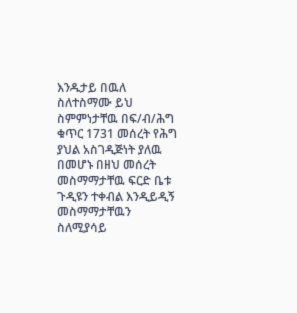እንዱታይ በዉለ ስለተስማሙ ይህ ስምምነታቸዉ በፍ/ብ/ሕግ ቁጥር 1731 መሰረት የሕግ ያህል አስገዲጅነት ያለዉ በመሆኑ በዘህ መሰረት መስማማታቸዉ ፍርድ ቤቱ ጉዲዩን ተቀብል እንዲይዲኝ መስማማታቸዉን ስለሚያሳይ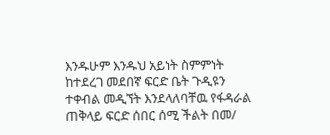እንዱሁም እንዱህ አይነት ስምምነት ከተደረገ መደበኛ ፍርድ ቤት ጉዲዩን ተቀብል መዲኘት እንደላለባቸዉ የፋዳራል ጠቅላይ ፍርድ ሰበር ሰሚ ችልት በመ/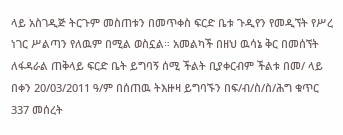ላይ አስገዲጅ ትርጉም መስጠቱን በመጥቀስ ፍርድ ቤቱ ጉዲየን የመዲኘት የሥረ ነገር ሥልጣን የለዉም በሚል ወስኗል። አመልካች በዘህ ዉሳኔ ቅር በመሰኘት ለፋዳራል ጠቅላይ ፍርድ ቤት ይግባኝ ሰሚ ችልት ቢያቀርብም ችልቱ በመ/ ላይ በቀን 20/03/2011 ዓ/ም በሰጠዉ ትእዙዛ ይግባኙን በፍ/ብ/ስ/ስ/ሕግ ቁጥር 337 መሰረት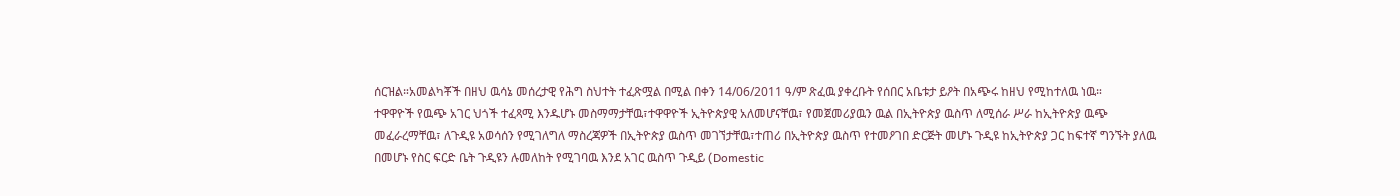ሰርዝል።አመልካቾች በዘህ ዉሳኔ መሰረታዊ የሕግ ስህተት ተፈጽሟል በሚል በቀን 14/06/2011 ዓ/ም ጽፈዉ ያቀረቡት የሰበር አቤቱታ ይዖት በአጭሩ ከዘህ የሚከተለዉ ነዉ።
ተዋዋዮች የዉጭ አገር ህጎች ተፈጻሚ እንዱሆኑ መስማማታቸዉ፣ተዋዋዮች ኢትዮጵያዊ አለመሆናቸዉ፣ የመጀመሪያዉን ዉል በኢትዮጵያ ዉስጥ ለሚሰራ ሥራ ከኢትዮጵያ ዉጭ መፈራረማቸዉ፣ ለጉዲዩ አወሳሰን የሚገለግለ ማስረጃዎች በኢትዮጵያ ዉስጥ መገኘታቸዉ፣ተጠሪ በኢትዮጵያ ዉስጥ የተመዖገበ ድርጅት መሆኑ ጉዲዩ ከኢትዮጵያ ጋር ከፍተኛ ግንኙት ያለዉ በመሆኑ የስር ፍርድ ቤት ጉዲዩን ሉመለከት የሚገባዉ እንደ አገር ዉስጥ ጉዲይ (Domestic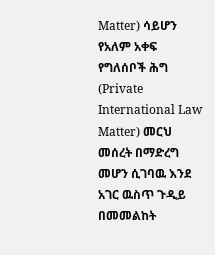Matter) ሳይሆን የአለም አቀፍ የግለሰቦች ሕግ (Private International Law Matter) መርህ መሰረት በማድረግ መሆን ሲገባዉ እንደ አገር ዉስጥ ጉዲይ በመመልከት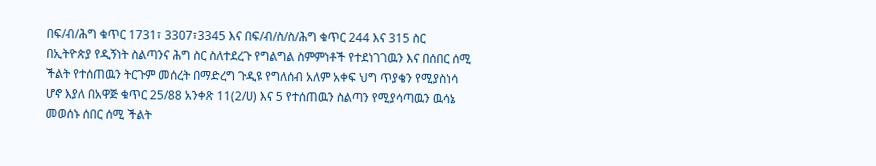በፍ/ብ/ሕግ ቁጥር 1731፣ 3307፣3345 እና በፍ/ብ/ስ/ስ/ሕግ ቁጥር 244 እና 315 ስር በኢትዮጵያ የዲኝነት ስልጣንና ሕግ ስር ስለተደረጉ የግልግል ስምምነቶች የተደነገገዉን እና በሰበር ሰሚ ችልት የተሰጠዉን ትርጉም መሰረት በማድረግ ጉዲዩ የግለሰብ አለም አቀፍ ህግ ጥያቄን የሚያስነሳ ሆኖ እያለ በአዋጅ ቁጥር 25/88 አንቀጽ 11(2/ሀ) እና 5 የተሰጠዉን ስልጣን የሚያሳጣዉን ዉሳኔ መወሰኑ ሰበር ሰሚ ችልት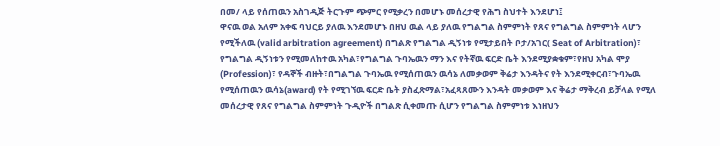በመ/ ላይ የሰጠዉን አስገዲጅ ትርጉም ጭምር የሚቃረን በመሆኑ መሰረታዊ የሕግ ስህተት እንደሆነ፤
ዋናዉ ወል አለም አቀፍ ባህርይ ያለዉ እንደመሆኑ በዘህ ዉል ላይ ያለዉ የግልግል ስምምነት የጸና የግልግል ስምምነት ላሆን የሚችለዉ (valid arbitration agreement) በግልጽ የግልግል ዲኝነቱ የሚታይበት ቦታ/አገር( Seat of Arbitration)፣ የግልግል ዲኝነቱን የሚመለከተዉ አካል፣የግልግል ጉባኤዉን ማን እና የትኛዉ ፍርድ ቤት እንደሚያቋቁም፣የዘህ አካል ሞያ (Profession)፣ የዳኞች ብዙት፣በግልግል ጉባኤዉ የሚሰጠዉን ዉሳኔ ለመቃወም ቅሬታ እንዳትና የት እንደሚቀርብ፣ጉባኤዉ የሚሰጠዉን ዉሳኔ(award) የት የሚገኘዉ ፍርድ ቤት ያስፈጽማል፣አፈጻጸሙን እንዳት መቃወም እና ቅሬታ ማቅረብ ይቻላል የሚለ መሰረታዊ የጸና የግልግል ስምምነት ጉዲዮች በግልጽ ሲቀመጡ ሲሆን የግልግል ስምምነቱ እነዘህን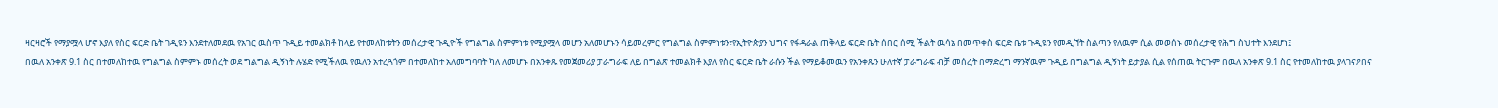ዛርዛሮች የማያሟላ ሆኖ እያለ የስር ፍርድ ቤት ገዲዩን እንደተለመደዉ የአገር ዉስጥ ጉዲይ ተመልክቶ ከላይ የተመለከቱትን መሰረታዊ ጉዲዮች የግልግል ስምምነቱ የሚያሟላ መሆን አለመሆኑን ሳይመረምር የግልግል ስምምነቱን፣የኢትዮጵያን ህግና የፋዳራል ጠቅላይ ፍርድ ቤት ሰበር ሰሚ ችልት ዉሳኔ በመጥቀስ ፍርድ ቤቱ ጉዲዩን የመዲኘት ስልጣን የለዉም ሲል መወሰኑ መሰረታዊ የሕግ ስህተት እንደሆነ፤
በዉለ አንቀጽ 9.1 ስር በተመለከተዉ የግልግል ስምምኑ መሰረት ወደ ግልግል ዲኝነት ሉሄድ የሚችለዉ የዉለን አተረጓጎም በተመለከተ አለመግባባት ካለ ለመሆኑ በአንቀጹ የመጀመሪያ ፓራግራፍ ለይ በግልጽ ተመልክቶ እያለ የስር ፍርድ ቤት ራሱን ችል የማይቆመዉን የአንቀጹን ሁለተኛ ፓራግራፍ ብቻ መሰረት በማድረግ ማንኛዉም ጉዲይ በግልግል ዲኝነት ይታያል ሲል የሰጠዉ ትርጉም በዉለ አንቀጽ 9.1 ስር የተመለከተዉ ያላገናዖበና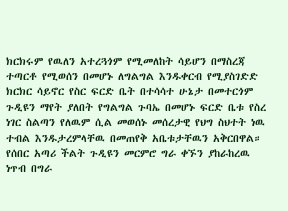ክርክሩም የዉለን አተረጓጎም የሚመለከት ሳይሆን በማስረጃ ተጣርቶ የሚወሰን በመሆኑ ለግልግል እንዱቀርብ የሚያስገድድ ክርክር ሳይኖር የስር ፍርድ ቤት በተሳሳተ ሁኔታ በመተርጎም ጉዲዩን ማየት ያለበት የግልግል ጉባኤ በመሆኑ ፍርድ ቤቱ የስረ ነገር ስልጣን የለዉም ሲል መወሰኑ መሰረታዊ የህግ ስህተት ነዉ ተብል እንዱታረምላቸዉ በመጠየቅ አቤቱታቸዉን አቅርበዋል።
የሰበር አጣሪ ችልት ጉዲዩን መርምሮ ግራ ቀኙን ያከራከረዉ ነጥብ በግራ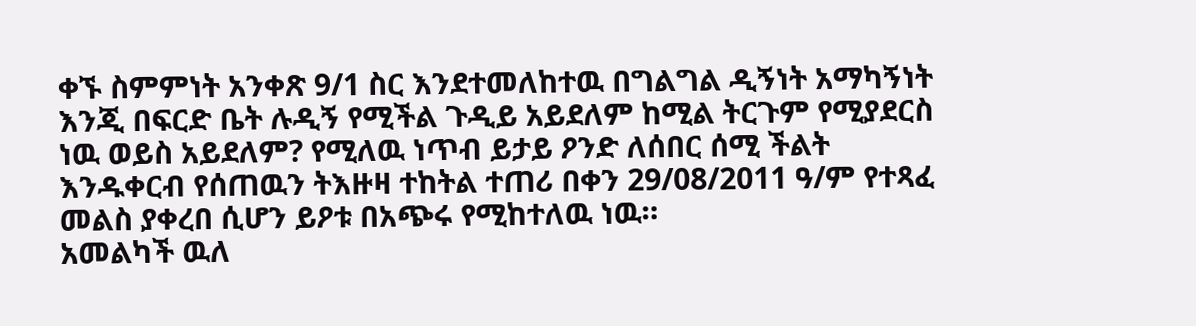ቀኙ ስምምነት አንቀጽ 9/1 ስር እንደተመለከተዉ በግልግል ዲኝነት አማካኝነት እንጂ በፍርድ ቤት ሉዲኝ የሚችል ጉዲይ አይደለም ከሚል ትርጉም የሚያደርስ ነዉ ወይስ አይደለም? የሚለዉ ነጥብ ይታይ ዖንድ ለሰበር ሰሚ ችልት እንዱቀርብ የሰጠዉን ትእዙዛ ተከትል ተጠሪ በቀን 29/08/2011 ዓ/ም የተጻፈ መልስ ያቀረበ ሲሆን ይዖቱ በአጭሩ የሚከተለዉ ነዉ።
አመልካች ዉለ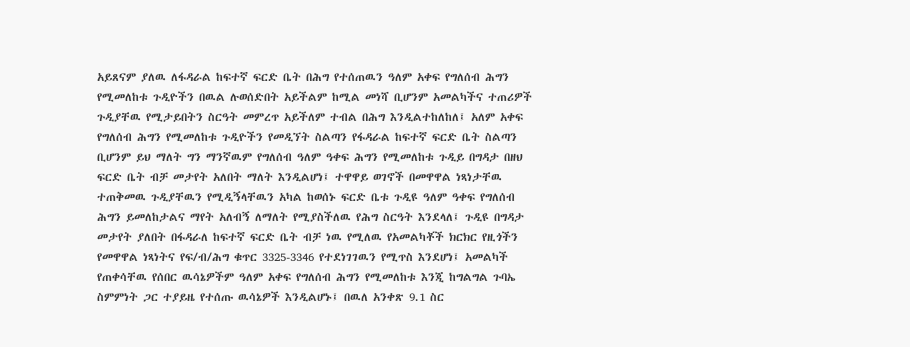አይጸናም ያለዉ ለፋዳራል ከፍተኛ ፍርድ ቤት በሕግ የተሰጠዉን ዓለም አቀፍ የግለሰብ ሕግን የሚመለከቱ ጉዲዮችን በዉል ሉወሰድበት አይችልም ከሚል መነሻ ቢሆንም አመልካችና ተጠሪዎች ጉዲያቸዉ የሚታይበትን ስርዓት መምረጥ አይችለም ተብል በሕግ እንዲልተከለከለ፤ አለም አቀፍ የግለሰብ ሕግን የሚመለከቱ ጉዲዮችን የመዲኘት ስልጣን የፋዳራል ከፍተኛ ፍርድ ቤት ስልጣን ቢሆንም ይህ ማለት ግን ማንኛዉም የግለሰብ ዓለም ዓቀፍ ሕግን የሚመለከቱ ጉዲይ በግዳታ በዘህ ፍርድ ቤት ብቻ መታየት አለበት ማለት እንዲልሆነ፤ ተዋዋይ ወገኖች በመዋዋል ነጻነታቸዉ ተጠቅመዉ ጉዲያቸዉን የሚዲኝላቸዉን አካል ከወሰኑ ፍርድ ቤቱ ጉዲዩ ዓለም ዓቀፍ የግለሰብ ሕግን ይመለከታልና ማየት አለብኝ ለማለት የሚያስችለዉ የሕግ ስርዓት እንደላለ፤ ጉዲዩ በግዳታ መታየት ያለበት በፋዳራለ ከፍተኛ ፍርድ ቤት ብቻ ነዉ የሚለዉ የአመልካቾች ክርክር የዚጎችን የመዋዋል ነጻነትና የፍ/ብ/ሕግ ቁጥር 3325-3346 የተደነገገዉን የሚጥስ እንደሆነ፤ አመልካች የጠቀሳቸዉ የሰበር ዉሳኔዎችም ዓለም አቀፍ የግለሰብ ሕግን የሚመለከቱ እንጂ ከግልግል ጉባኤ ስምምነት ጋር ተያይዜ የተሰጡ ዉሳኔዎች እንዲልሆኑ፤ በዉለ አንቀጽ 9.1 ስር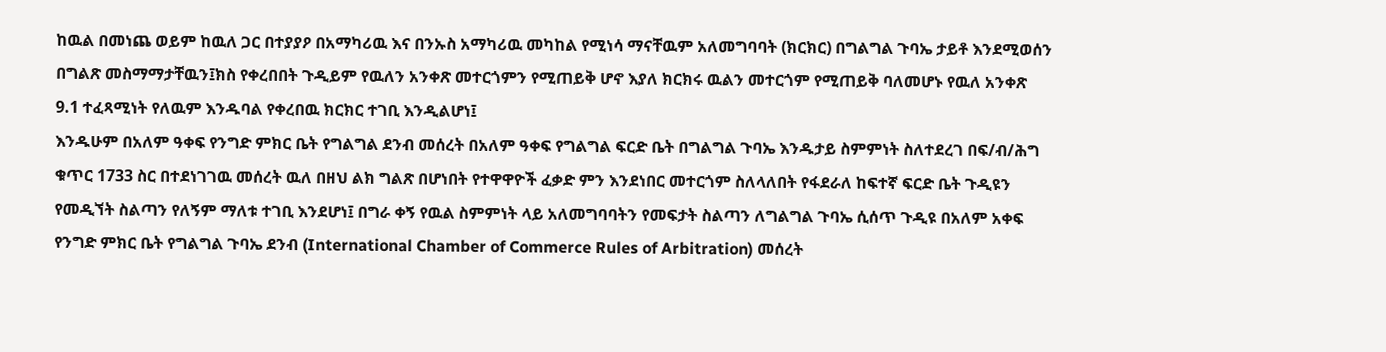ከዉል በመነጨ ወይም ከዉለ ጋር በተያያዖ በአማካሪዉ እና በንኡስ አማካሪዉ መካከል የሚነሳ ማናቸዉም አለመግባባት (ክርክር) በግልግል ጉባኤ ታይቶ እንደሚወሰን በግልጽ መስማማታቸዉን፤ክስ የቀረበበት ጉዲይም የዉለን አንቀጽ መተርጎምን የሚጠይቅ ሆኖ እያለ ክርክሩ ዉልን መተርጎም የሚጠይቅ ባለመሆኑ የዉለ አንቀጽ 9.1 ተፈጻሚነት የለዉም እንዱባል የቀረበዉ ክርክር ተገቢ እንዲልሆነ፤
እንዱሁም በአለም ዓቀፍ የንግድ ምክር ቤት የግልግል ደንብ መሰረት በአለም ዓቀፍ የግልግል ፍርድ ቤት በግልግል ጉባኤ እንዱታይ ስምምነት ስለተደረገ በፍ/ብ/ሕግ ቁጥር 1733 ስር በተደነገገዉ መሰረት ዉለ በዘህ ልክ ግልጽ በሆነበት የተዋዋዮች ፈቃድ ምን እንደነበር መተርጎም ስለላለበት የፋደራለ ከፍተኛ ፍርድ ቤት ጉዲዩን የመዲኘት ስልጣን የለኝም ማለቱ ተገቢ እንደሆነ፤ በግራ ቀኝ የዉል ስምምነት ላይ አለመግባባትን የመፍታት ስልጣን ለግልግል ጉባኤ ሲሰጥ ጉዲዩ በአለም አቀፍ የንግድ ምክር ቤት የግልግል ጉባኤ ደንብ (International Chamber of Commerce Rules of Arbitration) መሰረት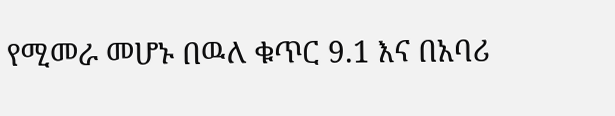የሚመራ መሆኑ በዉለ ቁጥር 9.1 እና በአባሪ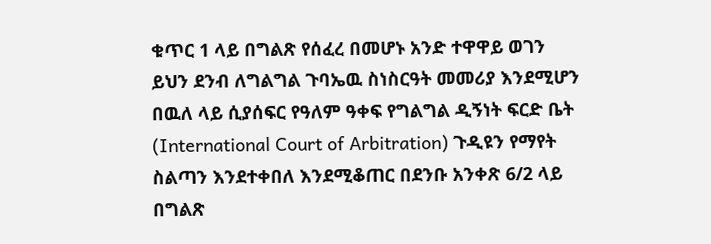ቁጥር 1 ላይ በግልጽ የሰፈረ በመሆኑ አንድ ተዋዋይ ወገን ይህን ደንብ ለግልግል ጉባኤዉ ስነስርዓት መመሪያ እንደሚሆን በዉለ ላይ ሲያሰፍር የዓለም ዓቀፍ የግልግል ዲኝነት ፍርድ ቤት (International Court of Arbitration) ጉዲዩን የማየት ስልጣን እንደተቀበለ እንደሚቆጠር በደንቡ አንቀጽ 6/2 ላይ በግልጽ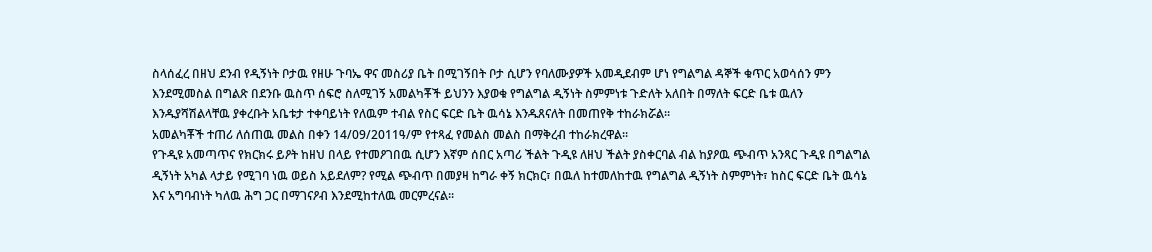ስላሰፈረ በዘህ ደንብ የዲኝነት ቦታዉ የዘሁ ጉባኤ ዋና መስሪያ ቤት በሚገኝበት ቦታ ሲሆን የባለሙያዎች አመዲደብም ሆነ የግልግል ዳኞች ቁጥር አወሳሰን ምን እንደሚመስል በግልጽ በደንቡ ዉስጥ ሰፍሮ ስለሚገኝ አመልካቾች ይህንን እያወቁ የግልግል ዲኝነት ስምምነቱ ጉድለት አለበት በማለት ፍርድ ቤቱ ዉለን እንዱያሻሽልላቸዉ ያቀረቡት አቤቱታ ተቀባይነት የለዉም ተብል የስር ፍርድ ቤት ዉሳኔ እንዱጸናለት በመጠየቅ ተከራክሯል።
አመልካቾች ተጠሪ ለሰጠዉ መልስ በቀን 14/09/2011ዓ/ም የተጻፈ የመልስ መልስ በማቅረብ ተከራክረዋል።
የጉዲዩ አመጣጥና የክርክሩ ይዖት ከዘህ በላይ የተመዖገበዉ ሲሆን እኛም ሰበር አጣሪ ችልት ጉዲዩ ለዘህ ችልት ያስቀርባል ብል ከያዖዉ ጭብጥ አንጻር ጉዲዩ በግልግል ዲኝነት አካል ላታይ የሚገባ ነዉ ወይስ አይደለም? የሚል ጭብጥ በመያዛ ከግራ ቀኝ ክርክር፣ በዉለ ከተመለከተዉ የግልግል ዲኝነት ስምምነት፣ ከስር ፍርድ ቤት ዉሳኔ እና አግባብነት ካለዉ ሕግ ጋር በማገናዖብ እንደሚከተለዉ መርምረናል።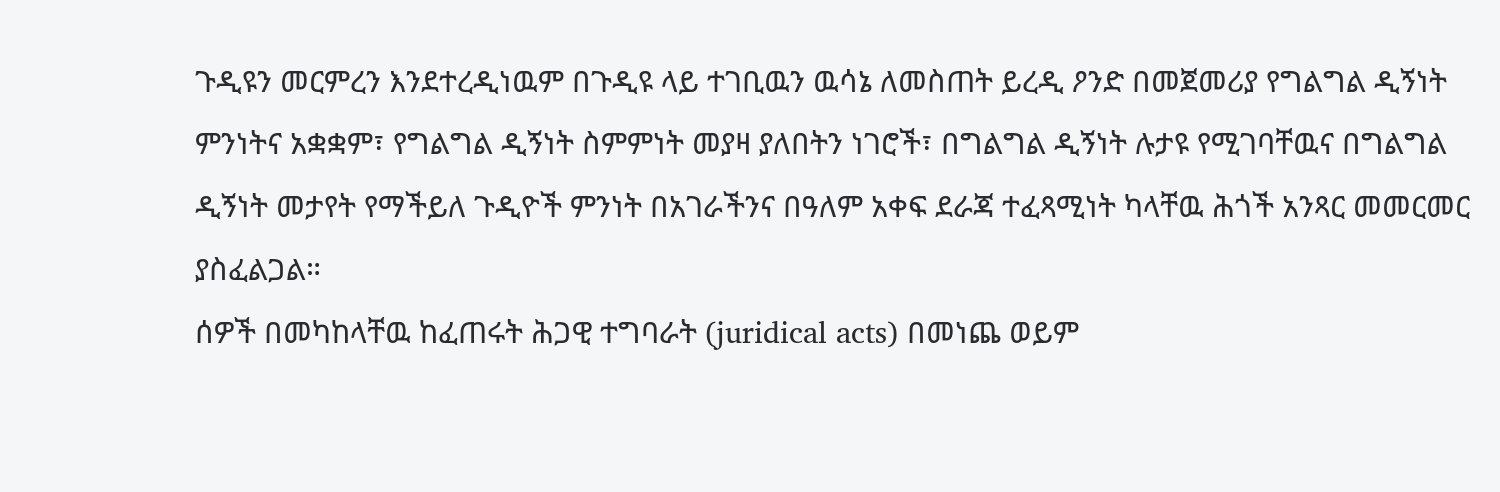ጉዲዩን መርምረን እንደተረዲነዉም በጉዲዩ ላይ ተገቢዉን ዉሳኔ ለመስጠት ይረዲ ዖንድ በመጀመሪያ የግልግል ዲኝነት ምንነትና አቋቋም፣ የግልግል ዲኝነት ስምምነት መያዛ ያለበትን ነገሮች፣ በግልግል ዲኝነት ሉታዩ የሚገባቸዉና በግልግል ዲኝነት መታየት የማችይለ ጉዲዮች ምንነት በአገራችንና በዓለም አቀፍ ደራጃ ተፈጻሚነት ካላቸዉ ሕጎች አንጻር መመርመር ያስፈልጋል።
ሰዎች በመካከላቸዉ ከፈጠሩት ሕጋዊ ተግባራት (juridical acts) በመነጨ ወይም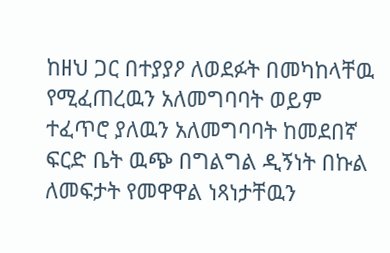ከዘህ ጋር በተያያዖ ለወደፉት በመካከላቸዉ የሚፈጠረዉን አለመግባባት ወይም ተፈጥሮ ያለዉን አለመግባባት ከመደበኛ ፍርድ ቤት ዉጭ በግልግል ዲኝነት በኩል ለመፍታት የመዋዋል ነጻነታቸዉን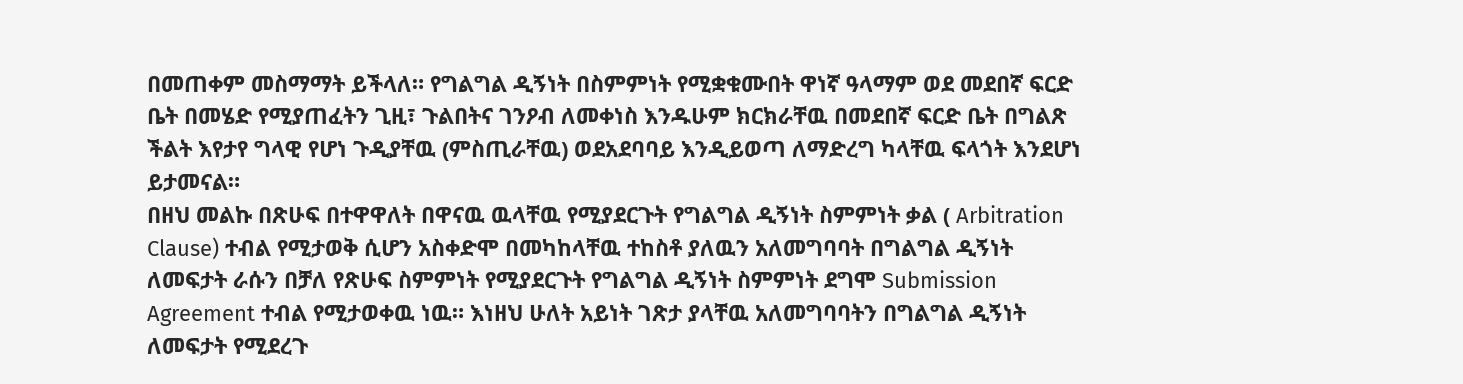በመጠቀም መስማማት ይችላለ። የግልግል ዲኝነት በስምምነት የሚቋቁሙበት ዋነኛ ዓላማም ወደ መደበኛ ፍርድ ቤት በመሄድ የሚያጠፈትን ጊዚ፣ ጉልበትና ገንዖብ ለመቀነስ እንዱሁም ክርክራቸዉ በመደበኛ ፍርድ ቤት በግልጽ ችልት እየታየ ግላዊ የሆነ ጉዲያቸዉ (ምስጢራቸዉ) ወደአደባባይ እንዲይወጣ ለማድረግ ካላቸዉ ፍላጎት እንደሆነ ይታመናል።
በዘህ መልኩ በጽሁፍ በተዋዋለት በዋናዉ ዉላቸዉ የሚያደርጉት የግልግል ዲኝነት ስምምነት ቃል ( Arbitration Clause) ተብል የሚታወቅ ሲሆን አስቀድሞ በመካከላቸዉ ተከስቶ ያለዉን አለመግባባት በግልግል ዲኝነት ለመፍታት ራሱን በቻለ የጽሁፍ ስምምነት የሚያደርጉት የግልግል ዲኝነት ስምምነት ደግሞ Submission Agreement ተብል የሚታወቀዉ ነዉ። እነዘህ ሁለት አይነት ገጽታ ያላቸዉ አለመግባባትን በግልግል ዲኝነት ለመፍታት የሚደረጉ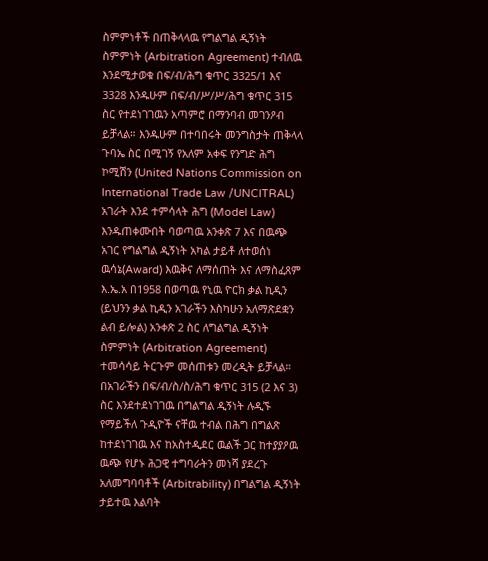ስምምነቶች በጠቅላላዉ የግልግል ዲኝነት ስምምነት (Arbitration Agreement) ተብለዉ እንደሚታወቁ በፍ/ብ/ሕግ ቁጥር 3325/1 እና 3328 እንዱሁም በፍ/ብ/ሥ/ሥ/ሕግ ቁጥር 315 ስር የተደነገገዉን አጣምሮ በማንባብ መገንዖብ ይቻላል። እንዱሁም በተባበሩት መንግስታት ጠቅላላ ጉባኤ ስር በሚገኝ የአለም አቀፍ የንግድ ሕግ ኮሚሽን (United Nations Commission on International Trade Law /UNCITRAL) አገራት እንደ ተምሳላት ሕግ (Model Law) እንዱጠቀሙበት ባወጣዉ አንቀጽ 7 እና በዉጭ አገር የግልግል ዲኝነት አካል ታይቶ ለተወሰነ ዉሳኔ(Award) እዉቅና ለማሰጠት እና ለማስፈጸም እ.ኤ.አ በ1958 በወጣዉ የኒዉ ዮርክ ቃል ኪዲን (ይህንን ቃል ኪዲን አገራችን እስካሁን አለማጽደቋን ልብ ይሎል) አንቀጽ 2 ስር ለግልግል ዲኝነት ስምምነት (Arbitration Agreement) ተመሳሳይ ትርጉም መሰጠቱን መረዲት ይቻላል።
በአገራችን በፍ/ብ/ስ/ስ/ሕግ ቁጥር 315 (2 እና 3) ስር እንደተደነገገዉ በግልግል ዲኝነት ሉዲኙ የማይችለ ጉዲዮች ናቸዉ ተብል በሕግ በግልጽ ከተደነገገዉ እና ከአስተዲደር ዉልች ጋር ከተያያዖዉ ዉጭ የሆኑ ሕጋዊ ተግባራትን መነሻ ያደረጉ አለመግባባቶች (Arbitrability) በግልግል ዲኝነት ታይተዉ እልባት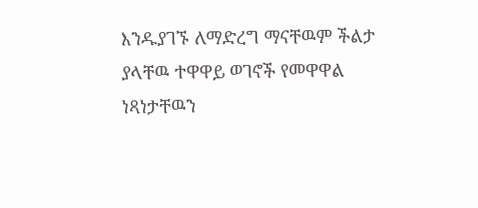እንዱያገኙ ለማድረግ ማናቸዉም ችልታ ያላቸዉ ተዋዋይ ወገኖች የመዋዋል ነጻነታቸዉን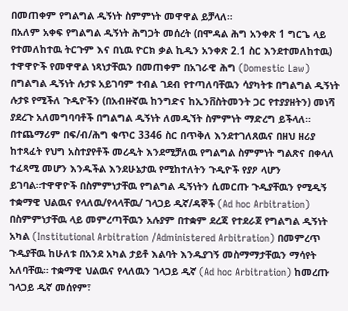በመጠቀም የግልግል ዲኝነት ስምምነት መዋዋል ይቻላለ።
በአለም አቀፍ የግልግል ዲኝነት ሕግጋት መሰረት (በሞዳል ሕግ አንቀጽ 1 ግርጌ ላይ የተመለከተዉ ትርጉም እና በኒዉ ዮርክ ቃል ኪዲን አንቀጽ 2.1 ስር እንደተመለከተዉ) ተዋዋዮች የመዋዋል ነጻነታቸዉን በመጠቀም በአገራዊ ሕግ (Domestic Law) በግልግል ዲኝነት ሉታዩ አይገባም ተብል ገደብ የተጣለባቸዉን ሳያካትቱ በግልግል ዲኝነት ሉታዩ የሚችለ ጉዲዮችን (በአብዙኛዉ ከንግድና ከኢንቨስትመንት ጋር የተያያዘትን) መነሻ ያደረጉ አለመግባባቶች በግልግል ዲኝነት ለመዲኘት ስምምነት ማድረግ ይችላለ።
በተጨማሪም በፍ/ብ/ሕግ ቁጥር 3346 ስር በጥቅለ እንደተገለጸዉና በዘህ ዘሪያ ከተጻፈት የህግ አስተያየቶች መረዲት እንደሚቻለዉ የግልግል ስምምነት ግልጽና በቀላለ ተፈጻሚ መሆን እንዱችል እንደሁኔታዉ የሚከተለትን ጉዲዮች የያዖ ላሆን ይገባል።ተዋዋዮች በስምምነታቸዉ የግልግል ዲኝነትን ሲመርጡ ጉዲያቸዉን የሚዲኝ ተቋማዊ ህልዉና የላለዉ/የላላቸዉ/ ገላጋይ ዲኛ/ዳኞች (Ad hoc Arbitration) በስምምነታቸዉ ላይ መምረጣቸዉን አሉያም በተቋም ደረጃ የተደራጀ የግልግል ዲኝነት አካል (Institutional Arbitration /Administered Arbitration) በመምረጥ ጉዲያቸዉ ከሁለቱ በአንደ አካል ታይቶ እልባት እንዱያገኝ መስማማታቸዉን ማሳየት አለባቸዉ። ተቋማዊ ህልዉና የላለዉን ገላጋይ ዲኛ (Ad hoc Arbitration) ከመረጡ ገላጋይ ዲኛ መሰየም፣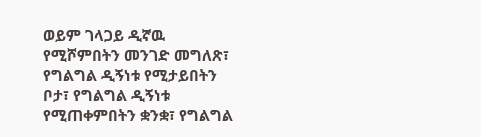ወይም ገላጋይ ዲኛዉ የሚሾምበትን መንገድ መግለጽ፣ የግልግል ዲኝነቱ የሚታይበትን ቦታ፣ የግልግል ዲኝነቱ የሚጠቀምበትን ቋንቋ፣ የግልግል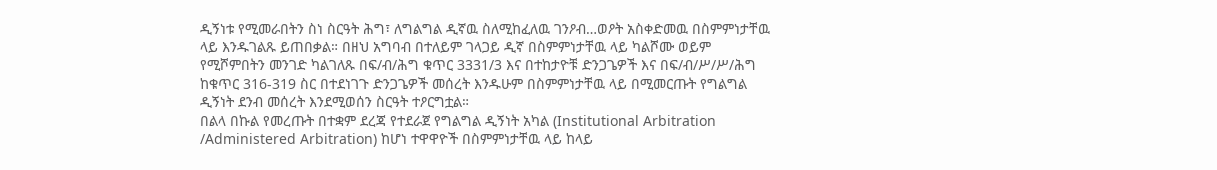ዲኝነቱ የሚመራበትን ስነ ስርዓት ሕግ፣ ለግልግል ዲኛዉ ስለሚከፈለዉ ገንዖብ…ወዖት አስቀድመዉ በስምምነታቸዉ ላይ እንዱገልጹ ይጠበቃል። በዘህ አግባብ በተለይም ገላጋይ ዲኛ በስምምነታቸዉ ላይ ካልሾሙ ወይም የሚሾምበትን መንገድ ካልገለጹ በፍ/ብ/ሕግ ቁጥር 3331/3 እና በተከታዮቹ ድንጋጌዎች እና በፍ/ብ/ሥ/ሥ/ሕግ ከቁጥር 316-319 ስር በተደነገጉ ድንጋጌዎች መሰረት እንዱሁም በስምምነታቸዉ ላይ በሚመርጡት የግልግል ዲኝነት ደንብ መሰረት እንደሚወሰን ስርዓት ተዖርግቷል።
በልላ በኩል የመረጡት በተቋም ደረጃ የተደራጀ የግልግል ዲኝነት አካል (Institutional Arbitration /Administered Arbitration) ከሆነ ተዋዋዮች በስምምነታቸዉ ላይ ከላይ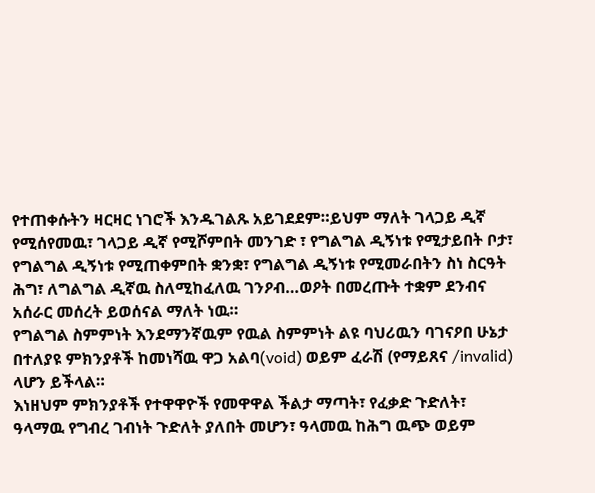የተጠቀሱትን ዛርዛር ነገሮች እንዱገልጹ አይገደደም።ይህም ማለት ገላጋይ ዲኛ የሚሰየመዉ፣ ገላጋይ ዲኛ የሚሾምበት መንገድ ፣ የግልግል ዲኝነቱ የሚታይበት ቦታ፣ የግልግል ዲኝነቱ የሚጠቀምበት ቋንቋ፣ የግልግል ዲኝነቱ የሚመራበትን ስነ ስርዓት ሕግ፣ ለግልግል ዲኛዉ ስለሚከፈለዉ ገንዖብ…ወዖት በመረጡት ተቋም ደንብና አሰራር መሰረት ይወሰናል ማለት ነዉ።
የግልግል ስምምነት እንደማንኛዉም የዉል ስምምነት ልዩ ባህሪዉን ባገናዖበ ሁኔታ በተለያዩ ምክንያቶች ከመነሻዉ ዋጋ አልባ(void) ወይም ፈራሽ (የማይጸና /invalid) ላሆን ይችላል።
እነዘህም ምክንያቶች የተዋዋዮች የመዋዋል ችልታ ማጣት፣ የፈቃድ ጉድለት፣ ዓላማዉ የግብረ ገብነት ጉድለት ያለበት መሆን፣ ዓላመዉ ከሕግ ዉጭ ወይም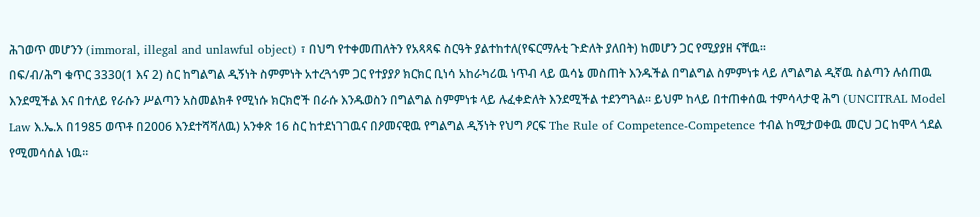ሕገወጥ መሆንን (immoral, illegal and unlawful object) ፣ በህግ የተቀመጠለትን የአጻጻፍ ስርዓት ያልተከተለ(የፍርማሉቲ ጉድለት ያለበት) ከመሆን ጋር የሚያያዘ ናቸዉ።
በፍ/ብ/ሕግ ቁጥር 3330(1 እና 2) ስር ከግልግል ዲኝነት ስምምነት አተረጓጎም ጋር የተያያዖ ክርክር ቢነሳ አከራካሪዉ ነጥብ ላይ ዉሳኔ መስጠት እንዱችል በግልግል ስምምነቱ ላይ ለግልግል ዲኛዉ ስልጣን ሉሰጠዉ እንደሚችል እና በተለይ የራሱን ሥልጣን አስመልክቶ የሚነሱ ክርክሮች በራሱ እንዱወስን በግልግል ስምምነቱ ላይ ሉፈቀድለት እንደሚችል ተደንግጓል። ይህም ከላይ በተጠቀሰዉ ተምሳላታዊ ሕግ (UNCITRAL Model Law እ.ኤ.አ በ1985 ወጥቶ በ2006 እንደተሻሻለዉ) አንቀጽ 16 ስር ከተደነገገዉና በዖመናዊዉ የግልግል ዲኝነት የህግ ዖርፍ The Rule of Competence-Competence ተብል ከሚታወቀዉ መርህ ጋር ከሞላ ጎደል የሚመሳሰል ነዉ።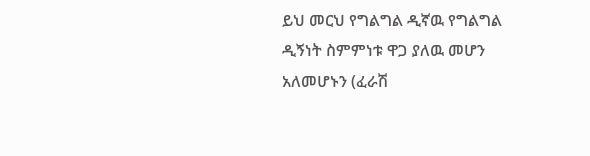ይህ መርህ የግልግል ዲኛዉ የግልግል ዲኝነት ስምምነቱ ዋጋ ያለዉ መሆን አለመሆኑን (ፈራሽ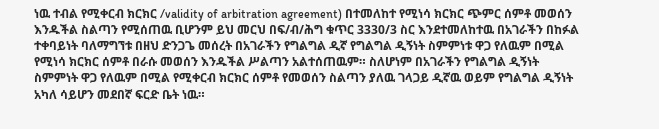ነዉ ተብል የሚቀርብ ክርክር /validity of arbitration agreement) በተመለከተ የሚነሳ ክርክር ጭምር ሰምቶ መወሰን እንዱችል ስልጣን የሚሰጠዉ ቢሆንም ይህ መርህ በፍ/ብ/ሕግ ቁጥር 3330/3 ስር እንደተመለከተዉ በአገራችን በከፉል ተቀባይነት ባለማግኘቱ በዘህ ድንጋጌ መሰረት በአገራችን የግልግል ዲኛ የግልግል ዲኝነት ስምምነቱ ዋጋ የለዉም በሚል የሚነሳ ክርክር ሰምቶ በራሱ መወሰን እንዱችል ሥልጣን አልተሰጠዉም። ስለሆነም በአገራችን የግልግል ዲኝነት ስምምነት ዋጋ የለዉም በሚል የሚቀርብ ክርክር ሰምቶ የመወሰን ስልጣን ያለዉ ገላጋይ ዲኛዉ ወይም የግልግል ዲኝነት አካለ ሳይሆን መደበኛ ፍርድ ቤት ነዉ።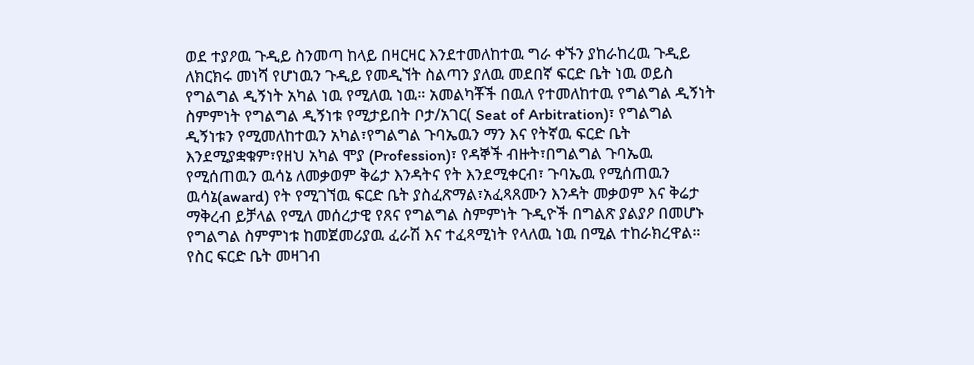ወደ ተያዖዉ ጉዲይ ስንመጣ ከላይ በዛርዛር እንደተመለከተዉ ግራ ቀኙን ያከራከረዉ ጉዲይ ለክርክሩ መነሻ የሆነዉን ጉዲይ የመዲኘት ስልጣን ያለዉ መደበኛ ፍርድ ቤት ነዉ ወይስ የግልግል ዲኝነት አካል ነዉ የሚለዉ ነዉ። አመልካቾች በዉለ የተመለከተዉ የግልግል ዲኝነት ስምምነት የግልግል ዲኝነቱ የሚታይበት ቦታ/አገር( Seat of Arbitration)፣ የግልግል ዲኝነቱን የሚመለከተዉን አካል፣የግልግል ጉባኤዉን ማን እና የትኛዉ ፍርድ ቤት እንደሚያቋቁም፣የዘህ አካል ሞያ (Profession)፣ የዳኞች ብዙት፣በግልግል ጉባኤዉ የሚሰጠዉን ዉሳኔ ለመቃወም ቅሬታ እንዳትና የት እንደሚቀርብ፣ ጉባኤዉ የሚሰጠዉን ዉሳኔ(award) የት የሚገኘዉ ፍርድ ቤት ያስፈጽማል፣አፈጻጸሙን እንዳት መቃወም እና ቅሬታ ማቅረብ ይቻላል የሚለ መሰረታዊ የጸና የግልግል ስምምነት ጉዲዮች በግልጽ ያልያዖ በመሆኑ የግልግል ስምምነቱ ከመጀመሪያዉ ፈራሽ እና ተፈጻሚነት የላለዉ ነዉ በሚል ተከራክረዋል።
የስር ፍርድ ቤት መዛገብ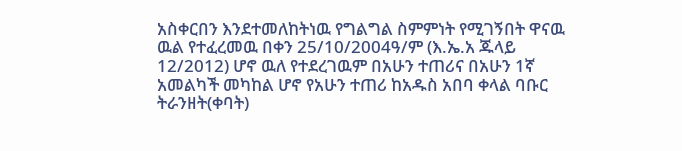አስቀርበን እንደተመለከትነዉ የግልግል ስምምነት የሚገኝበት ዋናዉ ዉል የተፈረመዉ በቀን 25/10/2004ዓ/ም (እ.ኤ.አ ጁላይ 12/2012) ሆኖ ዉለ የተደረገዉም በአሁን ተጠሪና በአሁን 1ኛ አመልካች መካከል ሆኖ የአሁን ተጠሪ ከአዱስ አበባ ቀላል ባቡር ትራንዘት(ቀባት)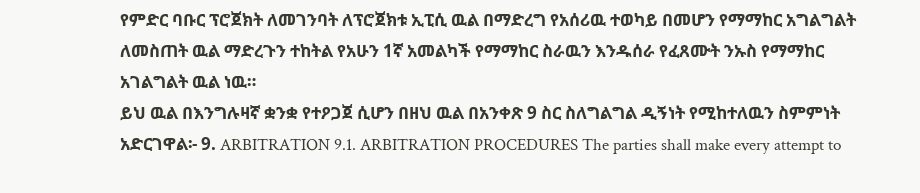የምድር ባቡር ፕሮጀክት ለመገንባት ለፕሮጀክቱ ኢፒሲ ዉል በማድረግ የአሰሪዉ ተወካይ በመሆን የማማከር አግልግልት ለመስጠት ዉል ማድረጉን ተከትል የአሁን 1ኛ አመልካች የማማከር ስራዉን እንዱሰራ የፈጸሙት ንኡስ የማማከር አገልግልት ዉል ነዉ።
ይህ ዉል በእንግሉዛኛ ቋንቋ የተዖጋጀ ሲሆን በዘህ ዉል በአንቀጽ 9 ስር ስለግልግል ዲኝነት የሚከተለዉን ስምምነት አድርገዋል፡- 9. ARBITRATION 9.1. ARBITRATION PROCEDURES The parties shall make every attempt to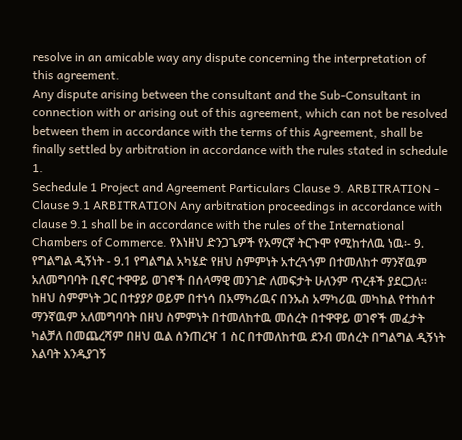resolve in an amicable way any dispute concerning the interpretation of this agreement.
Any dispute arising between the consultant and the Sub-Consultant in connection with or arising out of this agreement, which can not be resolved between them in accordance with the terms of this Agreement, shall be finally settled by arbitration in accordance with the rules stated in schedule 1.
Sechedule 1 Project and Agreement Particulars Clause 9. ARBITRATION - Clause 9.1 ARBITRATION Any arbitration proceedings in accordance with clause 9.1 shall be in accordance with the rules of the International Chambers of Commerce. የእነዘህ ድንጋጌዎች የአማርኛ ትርጉሞ የሚከተለዉ ነዉ፡- 9. የግልግል ዲኝነት - 9.1 የግልግል አካሄድ የዘህ ስምምነት አተረጓጎም በተመለከተ ማንኛዉም አለመግባባት ቢኖር ተዋዋይ ወገኖች በሰላማዊ መንገድ ለመፍታት ሁለንም ጥረቶች ያደርጋለ።
ከዘህ ስምምነት ጋር በተያያዖ ወይም በተነሳ በአማካሪዉና በንኡስ አማካሪዉ መካከል የተከሰተ ማንኛዉም አለመግባባት በዘህ ስምምነት በተመለከተዉ መሰረት በተዋዋይ ወገኖች መፈታት ካልቻለ በመጨረሻም በዘህ ዉል ሰንጠረዣ 1 ስር በተመለከተዉ ደንብ መሰረት በግልግል ዲኝነት እልባት እንዱያገኝ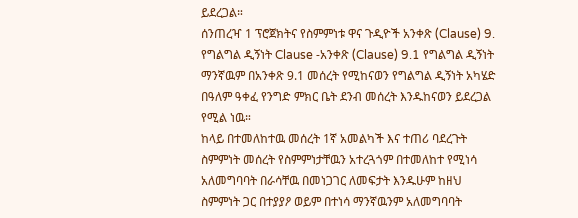ይደረጋል።
ሰንጠረዣ 1 ፕሮጀክትና የስምምነቱ ዋና ጉዲዮች አንቀጽ (Clause) 9. የግልግል ዲኝነት Clause -አንቀጽ (Clause) 9.1 የግልግል ዲኝነት ማንኛዉም በአንቀጽ 9.1 መሰረት የሚከናወን የግልግል ዲኝነት አካሄድ በዓለም ዓቀፈ የንግድ ምክር ቤት ደንብ መሰረት እንዱከናወን ይደረጋል የሚል ነዉ።
ከላይ በተመለከተዉ መሰረት 1ኛ አመልካች እና ተጠሪ ባደረጉት ስምምነት መሰረት የስምምነታቸዉን አተረጓጎም በተመለከተ የሚነሳ አለመግባባት በራሳቸዉ በመነጋገር ለመፍታት እንዱሁም ከዘህ ስምምነት ጋር በተያያዖ ወይም በተነሳ ማንኛዉንም አለመግባባት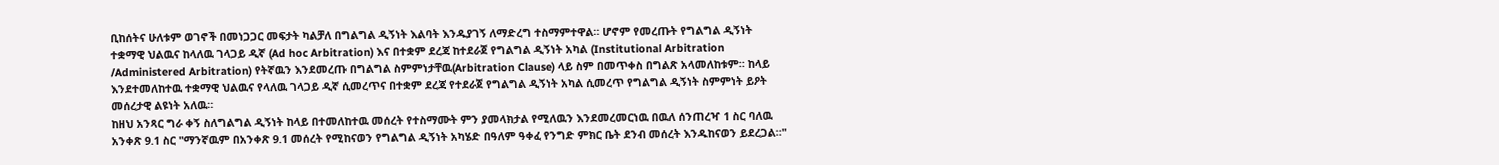ቢከሰትና ሁለቱም ወገኖች በመነጋጋር መፍታት ካልቻለ በግልግል ዲኝነት እልባት እንዱያገኝ ለማድረግ ተስማምተዋል። ሆኖም የመረጡት የግልግል ዲኝነት ተቋማዊ ህልዉና ከላለዉ ገላጋይ ዲኛ (Ad hoc Arbitration) እና በተቋም ደረጃ ከተደራጀ የግልግል ዲኝነት አካል (Institutional Arbitration /Administered Arbitration) የትኛዉን እንደመረጡ በግልግል ስምምነታቸዉ(Arbitration Clause) ላይ ስም በመጥቀስ በግልጽ አላመለከቱም። ከላይ እንደተመለከተዉ ተቋማዊ ህልዉና የላለዉ ገላጋይ ዲኛ ሲመረጥና በተቋም ደረጃ የተደራጀ የግልግል ዲኝነት አካል ሲመረጥ የግልግል ዲኝነት ስምምነት ይዖት መሰረታዊ ልዩነት አለዉ።
ከዘህ አንጻር ግራ ቀኝ ስለግልግል ዲኝነት ከላይ በተመለከተዉ መሰረት የተስማሙት ምን ያመላክታል የሚለዉን እንደመረመርነዉ በዉለ ሰንጠረዣ 1 ስር ባለዉ አንቀጽ 9.1 ስር "ማንኛዉም በአንቀጽ 9.1 መሰረት የሚከናወን የግልግል ዲኝነት አካሄድ በዓለም ዓቀፈ የንግድ ምክር ቤት ደንብ መሰረት እንዱከናወን ይደረጋል።"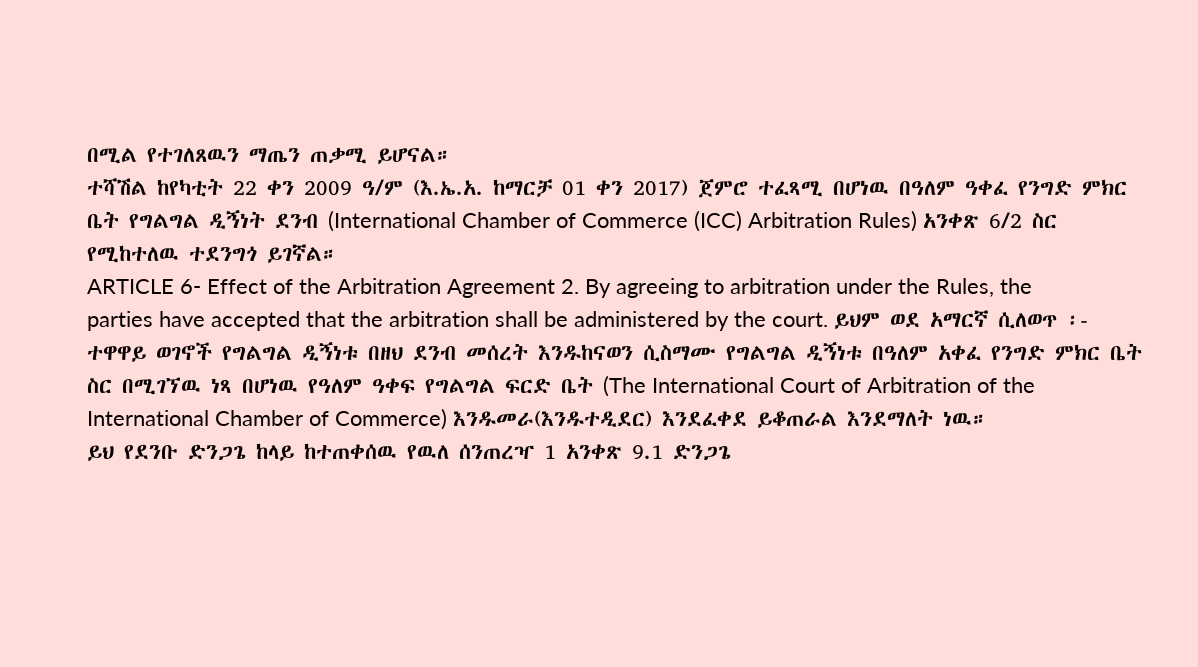በሚል የተገለጸዉን ማጤን ጠቃሚ ይሆናል።
ተሻሽል ከየካቲት 22 ቀን 2009 ዓ/ም (እ.ኤ.አ. ከማርቻ 01 ቀን 2017) ጀምሮ ተፈጻሚ በሆነዉ በዓለም ዓቀፈ የንግድ ምክር ቤት የግልግል ዲኝነት ደንብ (International Chamber of Commerce (ICC) Arbitration Rules) አንቀጽ 6/2 ስር የሚከተለዉ ተደንግጎ ይገኛል።
ARTICLE 6- Effect of the Arbitration Agreement 2. By agreeing to arbitration under the Rules, the parties have accepted that the arbitration shall be administered by the court. ይህም ወደ አማርኛ ሲለወጥ ፡- ተዋዋይ ወገኖች የግልግል ዲኝነቱ በዘህ ደንብ መሰረት እንዱከናወን ሲስማሙ የግልግል ዲኝነቱ በዓለም አቀፈ የንግድ ምክር ቤት ስር በሚገኘዉ ነጻ በሆነዉ የዓለም ዓቀፍ የግልግል ፍርድ ቤት (The International Court of Arbitration of the International Chamber of Commerce) እንዱመራ(እንዱተዲደር) እንደፈቀደ ይቆጠራል እንደማለት ነዉ።
ይህ የደንቡ ድንጋጌ ከላይ ከተጠቀሰዉ የዉለ ሰንጠረዣ 1 አንቀጽ 9.1 ድንጋጌ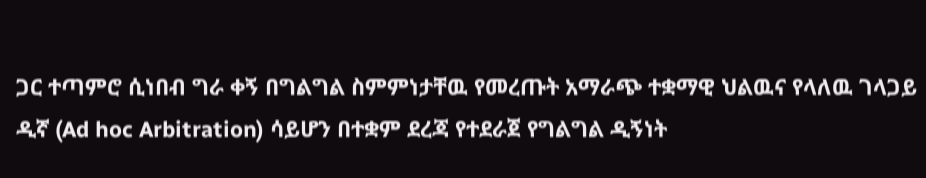ጋር ተጣምሮ ሲነበብ ግራ ቀኝ በግልግል ስምምነታቸዉ የመረጡት አማራጭ ተቋማዊ ህልዉና የላለዉ ገላጋይ ዲኛ (Ad hoc Arbitration) ሳይሆን በተቋም ደረጃ የተደራጀ የግልግል ዲኝነት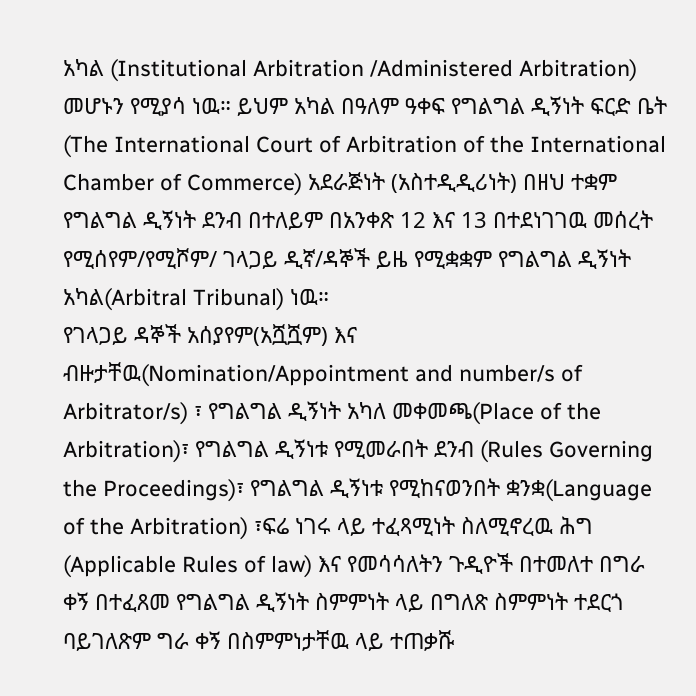አካል (Institutional Arbitration /Administered Arbitration) መሆኑን የሚያሳ ነዉ። ይህም አካል በዓለም ዓቀፍ የግልግል ዲኝነት ፍርድ ቤት (The International Court of Arbitration of the International Chamber of Commerce) አደራጅነት (አስተዲዲሪነት) በዘህ ተቋም የግልግል ዲኝነት ደንብ በተለይም በአንቀጽ 12 እና 13 በተደነገገዉ መሰረት የሚሰየም/የሚሾም/ ገላጋይ ዲኛ/ዳኞች ይዜ የሚቋቋም የግልግል ዲኝነት አካል(Arbitral Tribunal) ነዉ።
የገላጋይ ዳኞች አሰያየም(አሿሿም) እና ብዙታቸዉ(Nomination/Appointment and number/s of Arbitrator/s) ፣ የግልግል ዲኝነት አካለ መቀመጫ(Place of the Arbitration)፣ የግልግል ዲኝነቱ የሚመራበት ደንብ (Rules Governing the Proceedings)፣ የግልግል ዲኝነቱ የሚከናወንበት ቋንቋ(Language of the Arbitration) ፣ፍሬ ነገሩ ላይ ተፈጻሚነት ስለሚኖረዉ ሕግ (Applicable Rules of law) እና የመሳሳለትን ጉዲዮች በተመለተ በግራ ቀኝ በተፈጸመ የግልግል ዲኝነት ስምምነት ላይ በግለጽ ስምምነት ተደርጎ ባይገለጽም ግራ ቀኝ በስምምነታቸዉ ላይ ተጠቃሹ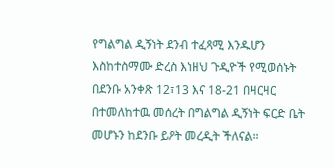የግልግል ዲኝነት ደንብ ተፈጻሚ እንዱሆን እስከተስማሙ ድረስ እነዘህ ጉዲዮች የሚወሰኑት በደንቡ አንቀጽ 12፣13 እና 18-21 በዛርዛር በተመለከተዉ መሰረት በግልግል ዲኝነት ፍርድ ቤት መሆኑን ከደንቡ ይዖት መረዲት ችለናል።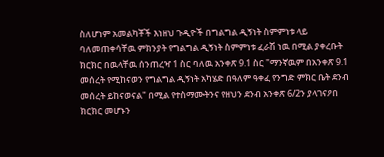ስለሆነም አመልካቾች እነዘህ ጉዲዮች በግልግል ዲኝነት ስምምነቱ ላይ ባለመጠቀሳቸዉ ምክንያት የግልግል ዲኝነት ስምምነቱ ፈራሽ ነዉ በሚል ያቀረቡት ክርክር በዉላቸዉ ሰንጠረዣ 1 ስር ባለዉ አንቀጽ 9.1 ስር "ማንኛዉም በአንቀጽ 9.1 መሰረት የሚከናወን የግልግል ዲኝነት አካሄድ በዓለም ዓቀፈ የንግድ ምክር ቤት ደንብ መሰረት ይከናወናል" በሚል የተስማሙትንና የዘህን ደንብ አንቀጽ 6/2ን ያላገናዖበ ክርክር መሆኑን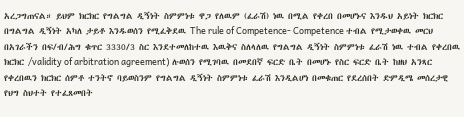አረጋግጠናል። ይህም ክርክር የግልግል ዲኝነት ስምምነቱ ዋጋ የለዉም (ፈራሽ) ነዉ በሚል የቀረበ በመሆኑና እንዱህ አይነት ክርክር በግልግል ዲኝነት አካለ ታይቶ እንዱወሰን የሚፈቅደዉ The rule of Competence- Competence ተብል የሚታወቀዉ መርህ በአገራችን በፍ/ብ/ሕግ ቁጥር 3330/3 ስር እንደተመለከተዉ እዉቅና ስለላለዉ የግልግል ዲኝነት ስምምነቱ ፈራሽ ነዉ ተብል የቀረበዉ ክርክር /validity of arbitration agreement) ሉወሰን የሚገባዉ በመደበኛ ፍርድ ቤት በመሆኑ የስር ፍርድ ቤት ከዘህ አንጻር የቀረበዉን ክርክር ሰምቶ ተንትኖ ባይወስንም የግልግል ዲኝነት ስምምነቱ ፈራሽ እንዲልሆነ በመቁጠር የደረሰበት ድምዲሜ መሰረታዊ የህግ ስህተት የተፈጸመበት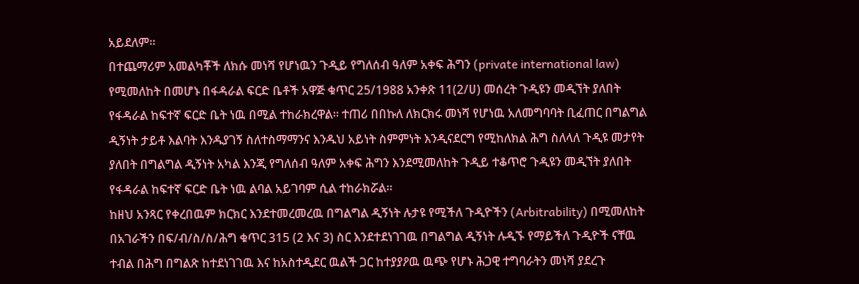አይደለም።
በተጨማሪም አመልካቾች ለክሱ መነሻ የሆነዉን ጉዲይ የግለሰብ ዓለም አቀፍ ሕግን (private international law) የሚመለከት በመሆኑ በፋዳራል ፍርድ ቤቶች አዋጅ ቁጥር 25/1988 አንቀጽ 11(2/ሀ) መሰረት ጉዲዩን መዲኘት ያለበት የፋዳራል ከፍተኛ ፍርድ ቤት ነዉ በሚል ተከራክረዋል። ተጠሪ በበኩለ ለክርክሩ መነሻ የሆነዉ አለመግባባት ቢፈጠር በግልግል ዲኝነት ታይቶ እልባት እንዱያገኝ ስለተስማማንና እንዱህ አይነት ስምምነት እንዲናደርግ የሚከለክል ሕግ ስለላለ ጉዲዩ መታየት ያለበት በግልግል ዲኝነት አካል እንጂ የግለሰብ ዓለም አቀፍ ሕግን እንደሚመለከት ጉዲይ ተቆጥሮ ጉዲዩን መዲኘት ያለበት የፋዳራል ከፍተኛ ፍርድ ቤት ነዉ ልባል አይገባም ሲል ተከራክሯል።
ከዘህ አንጻር የቀረበዉም ክርክር እንደተመረመረዉ በግልግል ዲኝነት ሉታዩ የሚችለ ጉዲዮችን (Arbitrability) በሚመለከት በአገራችን በፍ/ብ/ስ/ስ/ሕግ ቁጥር 315 (2 እና 3) ስር እንደተደነገገዉ በግልግል ዲኝነት ሉዲኙ የማይችለ ጉዲዮች ናቸዉ ተብል በሕግ በግልጽ ከተደነገገዉ እና ከአስተዲደር ዉልች ጋር ከተያያዖዉ ዉጭ የሆኑ ሕጋዊ ተግባራትን መነሻ ያደረጉ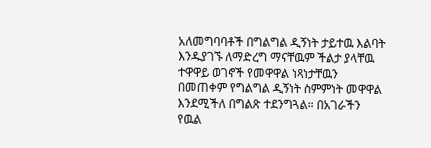አለመግባባቶች በግልግል ዲኝነት ታይተዉ እልባት እንዱያገኙ ለማድረግ ማናቸዉም ችልታ ያላቸዉ ተዋዋይ ወገኖች የመዋዋል ነጻነታቸዉን በመጠቀም የግልግል ዲኝነት ስምምነት መዋዋል እንደሚችለ በግልጽ ተደንግጓል። በአገራችን የዉል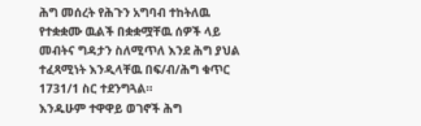ሕግ መሰረት የሕጉን አግባብ ተከትለዉ የተቋቋሙ ዉልች በቋቋሟቸዉ ሰዎች ላይ መብትና ግዳታን ስለሚጥለ እንደ ሕግ ያህል ተፈጻሚነት እንዲላቸዉ በፍ/ብ/ሕግ ቁጥር 1731/1 ስር ተደንግጓል።
እንዱሁም ተዋዋይ ወገኖች ሕግ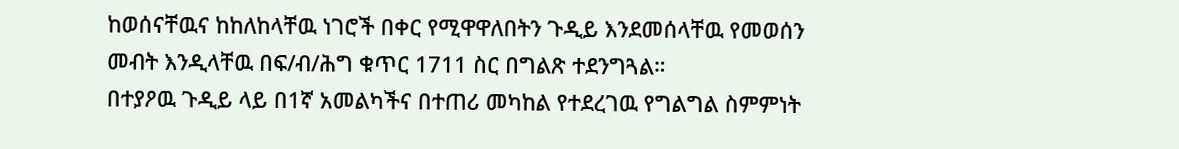ከወሰናቸዉና ከከለከላቸዉ ነገሮች በቀር የሚዋዋለበትን ጉዲይ እንደመሰላቸዉ የመወሰን መብት እንዲላቸዉ በፍ/ብ/ሕግ ቁጥር 1711 ስር በግልጽ ተደንግጓል።
በተያዖዉ ጉዲይ ላይ በ1ኛ አመልካችና በተጠሪ መካከል የተደረገዉ የግልግል ስምምነት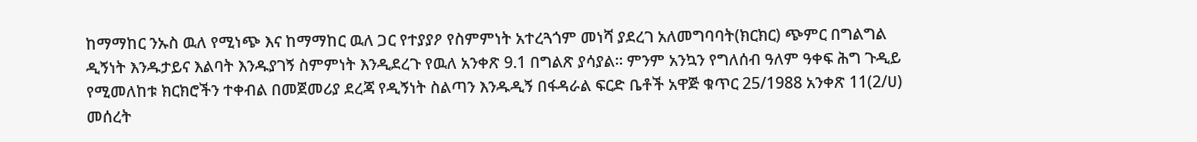ከማማከር ንኡስ ዉለ የሚነጭ እና ከማማከር ዉለ ጋር የተያያዖ የስምምነት አተረጓጎም መነሻ ያደረገ አለመግባባት(ክርክር) ጭምር በግልግል ዲኝነት እንዱታይና እልባት እንዱያገኝ ስምምነት እንዲደረጉ የዉለ አንቀጽ 9.1 በግልጽ ያሳያል። ምንም አንኳን የግለሰብ ዓለም ዓቀፍ ሕግ ጉዲይ የሚመለከቱ ክርክሮችን ተቀብል በመጀመሪያ ደረጃ የዲኝነት ስልጣን እንዱዲኝ በፋዳራል ፍርድ ቤቶች አዋጅ ቁጥር 25/1988 አንቀጽ 11(2/ሀ) መሰረት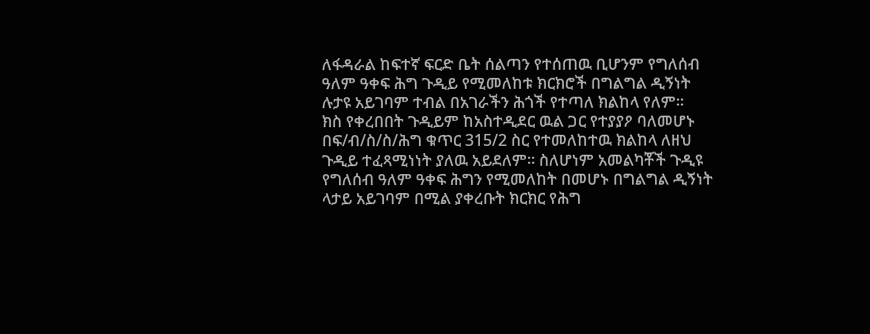ለፋዳራል ከፍተኛ ፍርድ ቤት ሰልጣን የተሰጠዉ ቢሆንም የግለሰብ ዓለም ዓቀፍ ሕግ ጉዲይ የሚመለከቱ ክርክሮች በግልግል ዲኝነት ሉታዩ አይገባም ተብል በአገራችን ሕጎች የተጣለ ክልከላ የለም።
ክስ የቀረበበት ጉዲይም ከአስተዲደር ዉል ጋር የተያያዖ ባለመሆኑ በፍ/ብ/ስ/ስ/ሕግ ቁጥር 315/2 ስር የተመለከተዉ ክልከላ ለዘህ ጉዲይ ተፈጻሚነነት ያለዉ አይደለም። ስለሆነም አመልካቾች ጉዲዩ የግለሰብ ዓለም ዓቀፍ ሕግን የሚመለከት በመሆኑ በግልግል ዲኝነት ላታይ አይገባም በሚል ያቀረቡት ክርክር የሕግ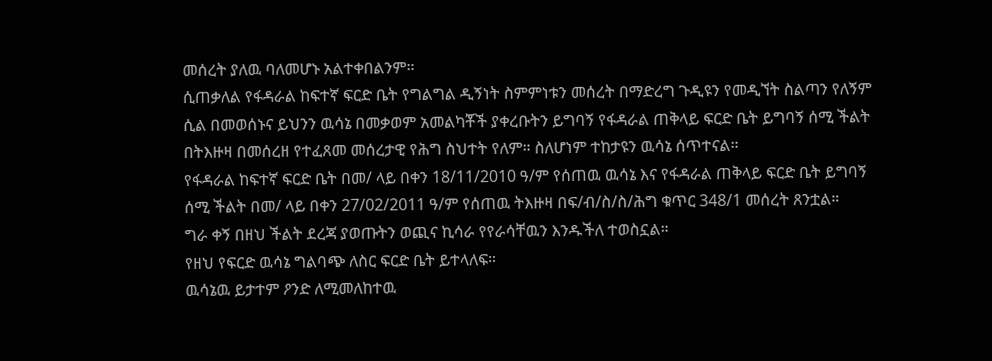መሰረት ያለዉ ባለመሆኑ አልተቀበልንም።
ሲጠቃለል የፋዳራል ከፍተኛ ፍርድ ቤት የግልግል ዲኝነት ስምምነቱን መሰረት በማድረግ ጉዲዩን የመዲኘት ስልጣን የለኝም ሲል በመወሰኑና ይህንን ዉሳኔ በመቃወም አመልካቾች ያቀረቡትን ይግባኝ የፋዳራል ጠቅላይ ፍርድ ቤት ይግባኝ ሰሚ ችልት በትእዙዛ በመሰረዘ የተፈጸመ መሰረታዊ የሕግ ስህተት የለም። ስለሆነም ተከታዩን ዉሳኔ ሰጥተናል።
የፋዳራል ከፍተኛ ፍርድ ቤት በመ/ ላይ በቀን 18/11/2010 ዓ/ም የሰጠዉ ዉሳኔ እና የፋዳራል ጠቅላይ ፍርድ ቤት ይግባኝ ሰሚ ችልት በመ/ ላይ በቀን 27/02/2011 ዓ/ም የሰጠዉ ትእዙዛ በፍ/ብ/ስ/ስ/ሕግ ቁጥር 348/1 መሰረት ጸንቷል።
ግራ ቀኝ በዘህ ችልት ደረጃ ያወጡትን ወጪና ኪሳራ የየራሳቸዉን እንዱችለ ተወስኗል።
የዘህ የፍርድ ዉሳኔ ግልባጭ ለስር ፍርድ ቤት ይተላለፍ።
ዉሳኔዉ ይታተም ዖንድ ለሚመለከተዉ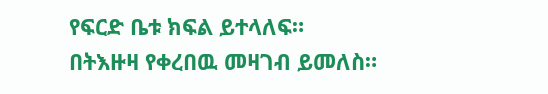የፍርድ ቤቱ ክፍል ይተላለፍ።
በትእዙዛ የቀረበዉ መዛገብ ይመለስ።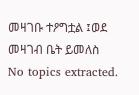መዛገቡ ተዖግቷል ፤ወደ መዛገብ ቤት ይመለስ
No topics extracted.